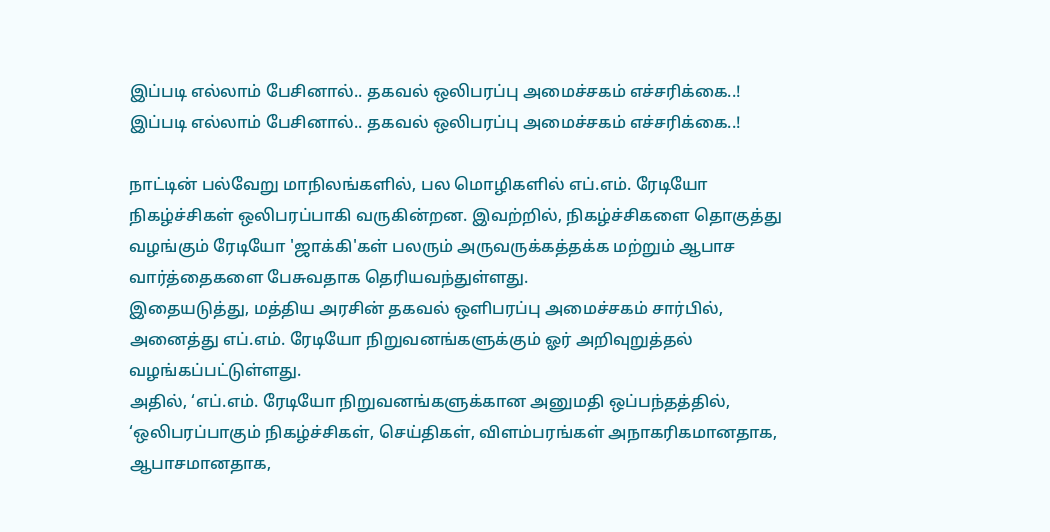இப்படி எல்லாம் பேசினால்.. தகவல் ஒலிபரப்பு அமைச்சகம் எச்சரிக்கை..!
இப்படி எல்லாம் பேசினால்.. தகவல் ஒலிபரப்பு அமைச்சகம் எச்சரிக்கை..!

நாட்டின் பல்வேறு மாநிலங்களில், பல மொழிகளில் எப்.எம். ரேடியோ நிகழ்ச்சிகள் ஒலிபரப்பாகி வருகின்றன. இவற்றில், நிகழ்ச்சிகளை தொகுத்து வழங்கும் ரேடியோ 'ஜாக்கி'கள் பலரும் அருவருக்கத்தக்க மற்றும் ஆபாச வார்த்தைகளை பேசுவதாக தெரியவந்துள்ளது.
இதையடுத்து, மத்திய அரசின் தகவல் ஒளிபரப்பு அமைச்சகம் சார்பில், அனைத்து எப்.எம். ரேடியோ நிறுவனங்களுக்கும் ஓர் அறிவுறுத்தல் வழங்கப்பட்டுள்ளது.
அதில், ‘எப்.எம். ரேடியோ நிறுவனங்களுக்கான அனுமதி ஒப்பந்தத்தில், ‘ஒலிபரப்பாகும் நிகழ்ச்சிகள், செய்திகள், விளம்பரங்கள் அநாகரிகமானதாக, ஆபாசமானதாக,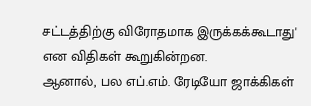சட்டத்திற்கு விரோதமாக இருக்கக்கூடாது' என விதிகள் கூறுகின்றன.
ஆனால், பல எப்.எம். ரேடியோ ஜாக்கிகள்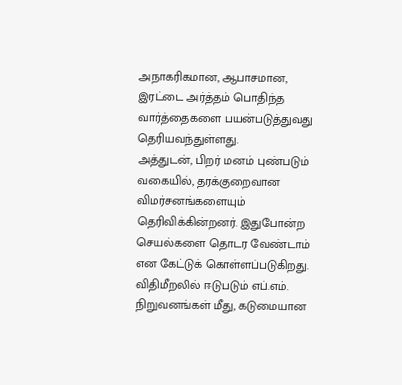அநாகரிகமான, ஆபாசமான, இரட்டை அர்த்தம் பொதிந்த வார்த்தைகளை பயன்படுத்துவது தெரியவந்துள்ளது.
அத்துடன், பிறர் மனம் புண்படும் வகையில், தரக்குறைவான விமர்சனங்களையும் தெரிவிக்கின்றனர். இதுபோன்ற செயல்களை தொடர வேண்டாம் என கேட்டுக் கொள்ளப்படுகிறது.
விதிமீறலில் ஈடுபடும் எப்.எம். நிறுவனங்கள் மீது, கடுமையான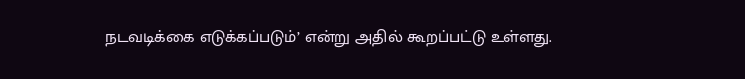நடவடிக்கை எடுக்கப்படும்’ என்று அதில் கூறப்பட்டு உள்ளது.